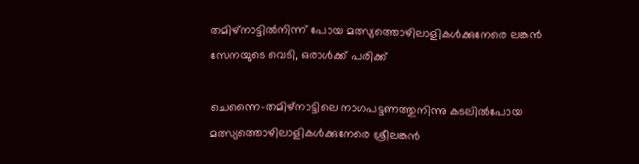തമിഴ്‌നാട്ടില്‍നിന്ന് പോയ മത്സ്യത്തൊഴിലാളികള്‍ക്കുനേരെ ലങ്കന്‍ സേനയുടെ വെടി, ഒരാള്‍ക്ക് പരിക്ക്

ചെന്നൈ-തമിഴ്‌നാട്ടിലെ നാഗപട്ടണത്തുനിന്നു കടലില്‍പോയ മത്സ്യത്തൊഴിലാളികള്‍ക്കുനേരെ ശ്രീലങ്കന്‍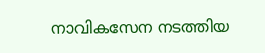നാവികസേന നടത്തിയ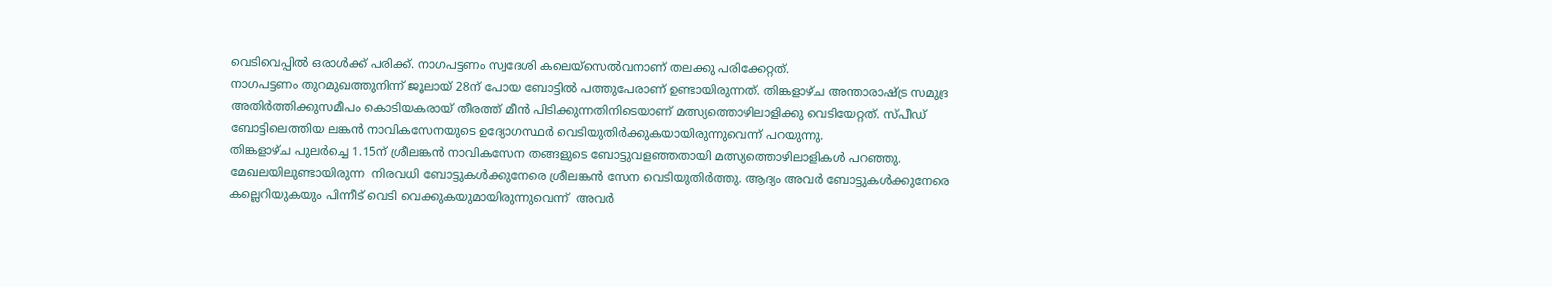വെടിവെപ്പില്‍ ഒരാള്‍ക്ക് പരിക്ക്. നാഗപട്ടണം സ്വദേശി കലെയ്‌സെല്‍വനാണ് തലക്കു പരിക്കേറ്റത്.
നാഗപട്ടണം തുറമുഖത്തുനിന്ന് ജൂലായ് 28ന് പോയ ബോട്ടില്‍ പത്തുപേരാണ് ഉണ്ടായിരുന്നത്. തിങ്കളാഴ്ച അന്താരാഷ്ട്ര സമുദ്ര അതിര്‍ത്തിക്കുസമീപം കൊടിയകരായ് തീരത്ത് മീന്‍ പിടിക്കുന്നതിനിടെയാണ് മത്സ്യത്തൊഴിലാളിക്കു വെടിയേറ്റത്. സ്പീഡ് ബോട്ടിലെത്തിയ ലങ്കന്‍ നാവികസേനയുടെ ഉദ്യോഗസ്ഥര്‍ വെടിയുതിര്‍ക്കുകയായിരുന്നുവെന്ന് പറയുന്നു.
തിങ്കളാഴ്ച പുലര്‍ച്ചെ 1.15ന് ശ്രീലങ്കന്‍ നാവികസേന തങ്ങളുടെ ബോട്ടുവളഞ്ഞതായി മത്സ്യത്തൊഴിലാളികള്‍ പറഞ്ഞു.
മേഖലയിലുണ്ടായിരുന്ന  നിരവധി ബോട്ടുകള്‍ക്കുനേരെ ശ്രീലങ്കന്‍ സേന വെടിയുതിര്‍ത്തു. ആദ്യം അവര്‍ ബോട്ടുകള്‍ക്കുനേരെ കല്ലെറിയുകയും പിന്നീട് വെടി വെക്കുകയുമായിരുന്നുവെന്ന്  അവര്‍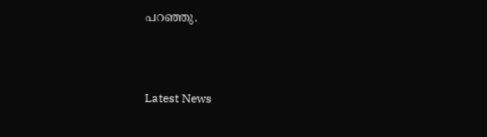പറഞ്ഞു.



Latest News